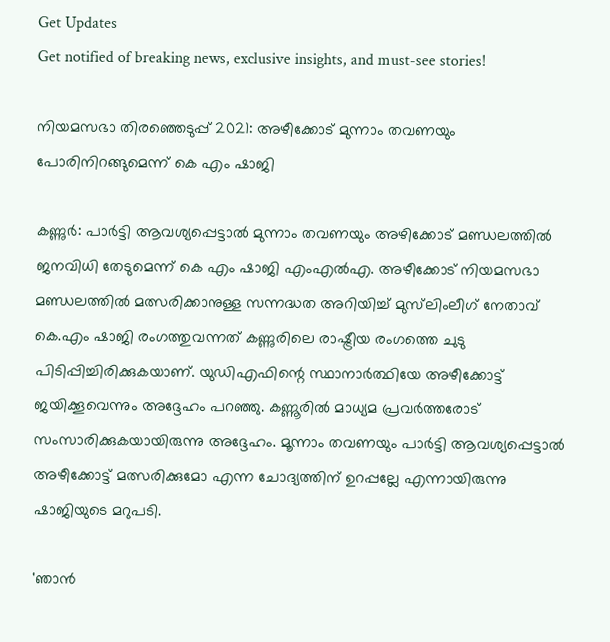Get Updates
Get notified of breaking news, exclusive insights, and must-see stories!

നിയമസഭാ തിരഞ്ഞെടുപ്പ് 2021: അഴീക്കോട് മുന്നാം തവണയും പോരിനിറങ്ങുമെന്ന് കെ എം ഷാജി

കണ്ണുർ: പാർട്ടി ആവശ്യപ്പെട്ടാൽ മുന്നാം തവണയും അഴിക്കോട് മണ്ഡലത്തിൽ ജനവിധി തേടുമെന്ന് കെ എം ഷാജി എംഎൽഎ. അഴീക്കോട് നിയമസഭാ മണ്ഡലത്തിൽ മത്സരിക്കാനുള്ള സന്നദ്ധത അറിയിച്ച് മുസ്‌ലിംലീഗ് നേതാവ് കെ.എം ഷാജി രംഗത്തുവന്നത് കണ്ണുരിലെ രാഷ്ട്രീയ രംഗത്തെ ചുടു പിടിപ്പിച്ചിരിക്കുകയാണ്. യുഡിഎഫിന്റെ സ്ഥാനാർത്ഥിയേ അഴീക്കോട്ട് ജയിക്കൂവെന്നും അദ്ദേഹം പറഞ്ഞു. കണ്ണൂരിൽ മാധ്യമ പ്രവർത്തരോട് സംസാരിക്കുകയായിരുന്നു അദ്ദേഹം. മൂന്നാം തവണയും പാർട്ടി ആവശ്യപ്പെട്ടാൽ അഴീക്കോട്ട് മത്സരിക്കുമോ എന്ന ചോദ്യത്തിന് ഉറപ്പല്ലേ എന്നായിരുന്നു ഷാജിയുടെ മറുപടി.

'ഞാൻ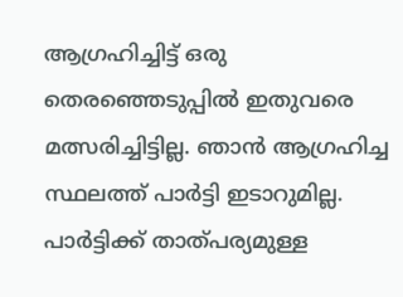ആഗ്രഹിച്ചിട്ട് ഒരു തെരഞ്ഞെടുപ്പിൽ ഇതുവരെ മത്സരിച്ചിട്ടില്ല. ഞാൻ ആഗ്രഹിച്ച സ്ഥലത്ത് പാർട്ടി ഇടാറുമില്ല. പാർട്ടിക്ക് താത്പര്യമുള്ള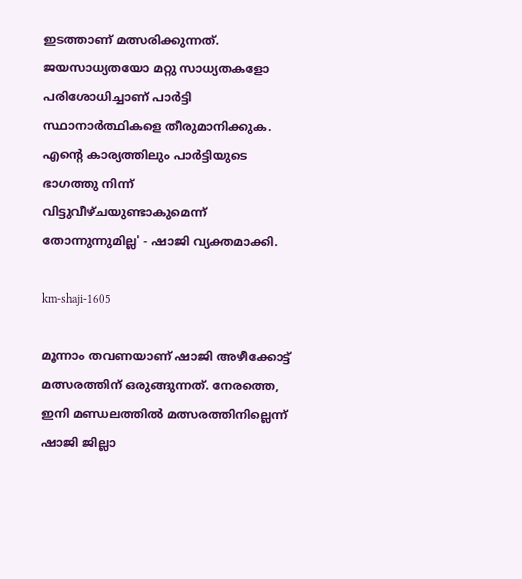ഇടത്താണ് മത്സരിക്കുന്നത്. ജയസാധ്യതയോ മറ്റു സാധ്യതകളോ പരിശോധിച്ചാണ് പാർട്ടി സ്ഥാനാർത്ഥികളെ തീരുമാനിക്കുക. എന്റെ കാര്യത്തിലും പാർട്ടിയുടെ ഭാഗത്തു നിന്ന് വിട്ടുവീഴ്ചയുണ്ടാകുമെന്ന് തോന്നുന്നുമില്ല' - ഷാജി വ്യക്തമാക്കി.

km-shaji-1605

മൂന്നാം തവണയാണ് ഷാജി അഴീക്കോട്ട് മത്സരത്തിന് ഒരുങ്ങുന്നത്. നേരത്തെ, ഇനി മണ്ഡലത്തിൽ മത്സരത്തിനില്ലെന്ന് ഷാജി ജില്ലാ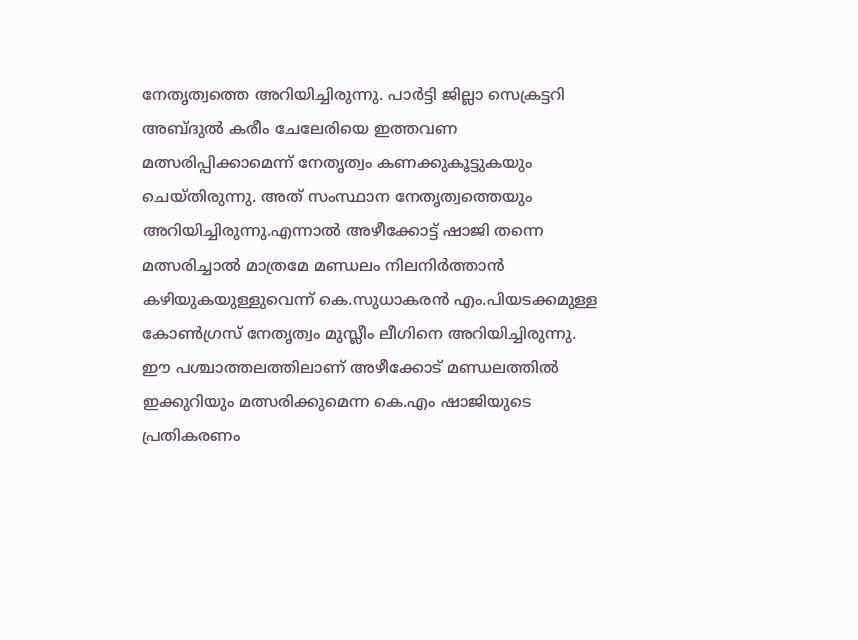നേതൃത്വത്തെ അറിയിച്ചിരുന്നു. പാർട്ടി ജില്ലാ സെക്രട്ടറി അബ്ദുൽ കരീം ചേലേരിയെ ഇത്തവണ മത്സരിപ്പിക്കാമെന്ന് നേതൃത്വം കണക്കുകൂട്ടുകയും ചെയ്തിരുന്നു. അത് സംസ്ഥാന നേതൃത്വത്തെയും അറിയിച്ചിരുന്നു.എന്നാൽ അഴീക്കോട്ട് ഷാജി തന്നെ മത്സരിച്ചാൽ മാത്രമേ മണ്ഡലം നിലനിർത്താൻ കഴിയുകയുള്ളുവെന്ന് കെ.സുധാകരൻ എം.പിയടക്കമുള്ള കോൺഗ്രസ് നേതൃത്വം മുസ്ലീം ലീഗിനെ അറിയിച്ചിരുന്നു. ഈ പശ്ചാത്തലത്തിലാണ് അഴീക്കോട് മണ്ഡലത്തിൽ ഇക്കുറിയും മത്സരിക്കുമെന്ന കെ.എം ഷാജിയുടെ പ്രതികരണം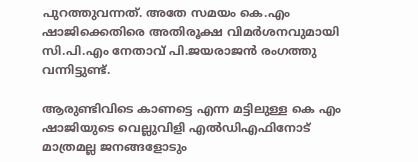പുറത്തുവന്നത്. അതേ സമയം കെ.എം ഷാജിക്കെതിരെ അതിരൂക്ഷ വിമർശനവുമായി സി.പി.എം നേതാവ് പി.ജയരാജൻ രംഗത്തു വന്നിട്ടുണ്ട്.

ആരുണ്ടിവിടെ കാണട്ടെ എന്ന മട്ടിലുള്ള കെ എം ഷാജിയുടെ വെല്ലുവിളി എല്‍ഡിഎഫിനോട് മാത്രമല്ല ജനങ്ങളോടും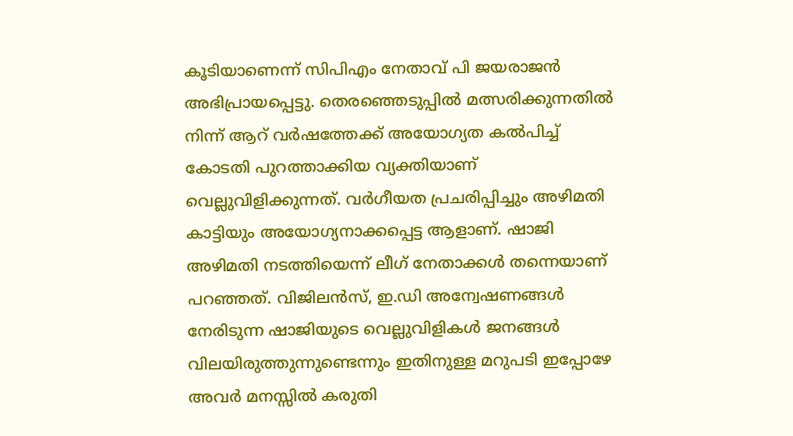കൂടിയാണെന്ന് സിപിഎം നേതാവ് പി ജയരാജന്‍ അഭിപ്രായപ്പെട്ടു. തെരഞ്ഞെടുപ്പില്‍ മത്സരിക്കുന്നതില്‍ നിന്ന് ആറ് വര്‍ഷത്തേക്ക് അയോഗ്യത കല്‍പിച്ച് കോടതി പുറത്താക്കിയ വ്യക്തിയാണ് വെല്ലുവിളിക്കുന്നത്. വർഗീയത പ്രചരിപ്പിച്ചും അഴിമതി കാട്ടിയും അയോഗ്യനാക്കപ്പെട്ട ആളാണ്. ഷാജി അഴിമതി നടത്തിയെന്ന് ലീഗ് നേതാക്കള്‍ തന്നെയാണ് പറഞ്ഞത്. വിജിലന്‍സ്, ഇ.ഡി അന്വേഷണങ്ങള്‍ നേരിടുന്ന ഷാജിയുടെ വെല്ലുവിളികൾ ജനങ്ങൾ വിലയിരുത്തുന്നുണ്ടെന്നും ഇതിനുള്ള മറുപടി ഇപ്പോഴേ അവർ മനസ്സിൽ കരുതി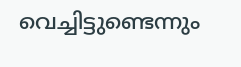വെച്ചിട്ടുണ്ടെന്നും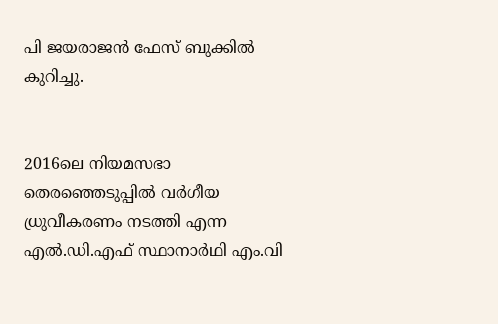പി ജയരാജന്‍ ഫേസ് ബുക്കില്‍ കുറിച്ചു.


2016ലെ നിയമസഭാ തെരഞ്ഞെടുപ്പില്‍ വര്‍ഗീയ ധ്രുവീകരണം നടത്തി എന്ന എല്‍‌.ഡി.എഫ് സ്ഥാനാര്‍‌ഥി എം.വി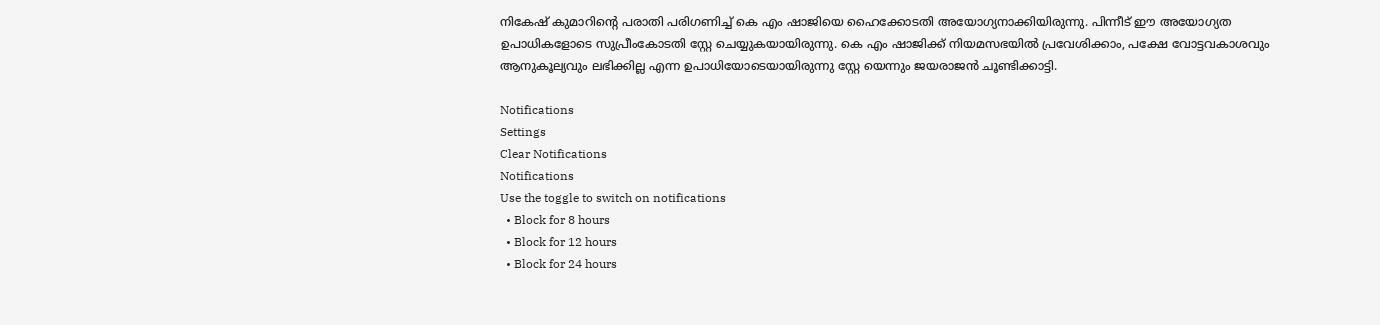നികേഷ് കുമാറിന്‍റെ പരാതി പരിഗണിച്ച് കെ എം ഷാജിയെ ഹൈക്കോടതി അയോഗ്യനാക്കിയിരുന്നു. പിന്നീട് ഈ അയോഗ്യത ഉപാധികളോടെ സുപ്രീംകോടതി സ്റ്റേ ചെയ്യുകയായിരുന്നു. കെ എം ഷാജിക്ക് നിയമസഭയില്‍ പ്രവേശിക്കാം, പക്ഷേ വോട്ടവകാശവും ആനുകൂല്യവും ലഭിക്കില്ല എന്ന ഉപാധിയോടെയായിരുന്നു സ്റ്റേ യെന്നും ജയരാജൻ ചൂണ്ടിക്കാട്ടി.

Notifications
Settings
Clear Notifications
Notifications
Use the toggle to switch on notifications
  • Block for 8 hours
  • Block for 12 hours
  • Block for 24 hours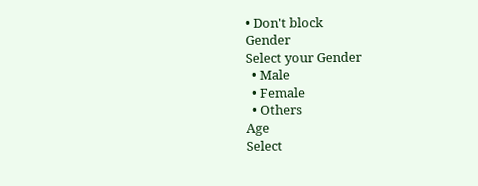• Don't block
Gender
Select your Gender
  • Male
  • Female
  • Others
Age
Select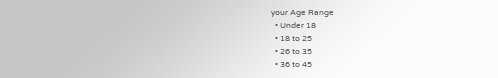your Age Range
  • Under 18
  • 18 to 25
  • 26 to 35
  • 36 to 45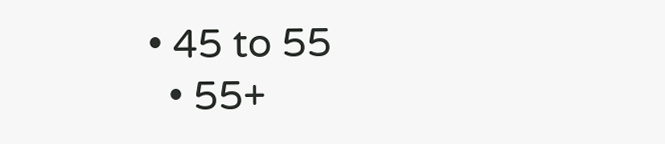• 45 to 55
  • 55+